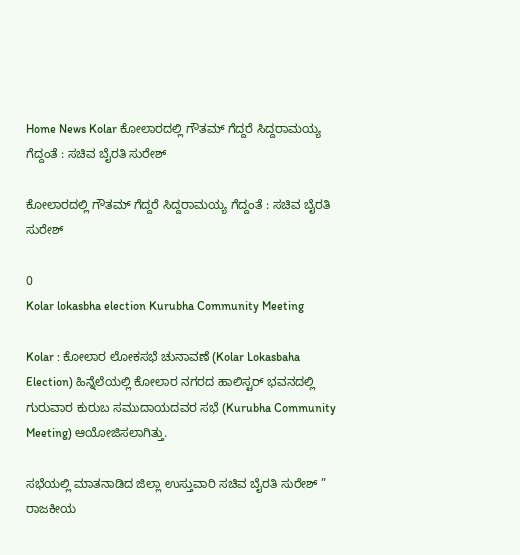Home News Kolar ಕೋಲಾರದಲ್ಲಿ ಗೌತಮ್ ಗೆದ್ದರೆ ಸಿದ್ದರಾಮಯ್ಯ ಗೆದ್ದಂತೆ : ಸಚಿವ ಬೈರತಿ ಸುರೇಶ್‌

ಕೋಲಾರದಲ್ಲಿ ಗೌತಮ್ ಗೆದ್ದರೆ ಸಿದ್ದರಾಮಯ್ಯ ಗೆದ್ದಂತೆ : ಸಚಿವ ಬೈರತಿ ಸುರೇಶ್‌

0
Kolar lokasbha election Kurubha Community Meeting

Kolar : ಕೋಲಾರ ಲೋಕಸಭೆ ಚುನಾವಣೆ (Kolar Lokasbaha Election) ಹಿನ್ನೆಲೆಯಲ್ಲಿ ಕೋಲಾರ ನಗರದ ಹಾಲಿಸ್ಟರ್‌ ಭವನದಲ್ಲಿ ಗುರುವಾರ ಕುರುಬ ಸಮುದಾಯದವರ ಸಭೆ (Kurubha Community Meeting) ಆಯೋಜಿಸಲಾಗಿತ್ತು.

ಸಭೆಯಲ್ಲಿ ಮಾತನಾಡಿದ ಜಿಲ್ಲಾ ಉಸ್ತುವಾರಿ ಸಚಿವ ಬೈರತಿ ಸುರೇಶ್‌ ” ರಾಜಕೀಯ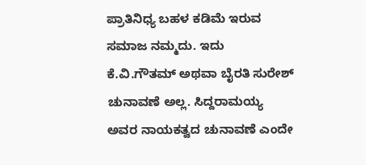ಪ್ರಾತಿನಿಧ್ಯ ಬಹಳ‌ ಕಡಿಮೆ ಇರುವ ಸಮಾಜ ನಮ್ಮದು. ಇದು ಕೆ.ವಿ.ಗೌತಮ್ ಅಥವಾ ಬೈರತಿ ಸುರೇಶ್ ಚುನಾವಣೆ ಅಲ್ಲ. ಸಿದ್ದರಾಮಯ್ಯ ಅವರ ನಾಯಕತ್ವದ ಚುನಾವಣೆ ಎಂದೇ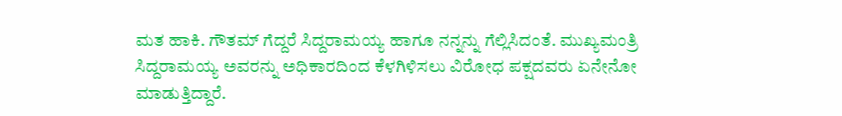ಮತ ಹಾಕಿ. ಗೌತಮ್ ಗೆದ್ದರೆ ಸಿದ್ದರಾಮಯ್ಯ ಹಾಗೂ ನನ್ನನ್ನು ಗೆಲ್ಲಿಸಿದಂತೆ. ಮುಖ್ಯಮಂತ್ರಿ ಸಿದ್ದರಾಮಯ್ಯ ಅವರನ್ನು ಅಧಿಕಾರದಿಂದ ಕೆಳಗಿಳಿಸಲು ವಿರೋಧ ಪಕ್ಷದವರು ಏನೇನೋ ಮಾಡುತ್ತಿದ್ದಾರೆ‌.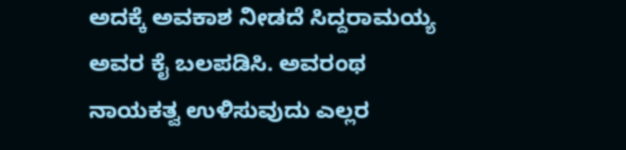ಅದಕ್ಕೆ ಅವಕಾಶ ನೀಡದೆ ಸಿದ್ದರಾಮಯ್ಯ ಅವರ ಕೈ ಬಲಪಡಿಸಿ. ಅವರಂಥ ನಾಯಕತ್ವ ಉಳಿಸುವುದು ಎಲ್ಲರ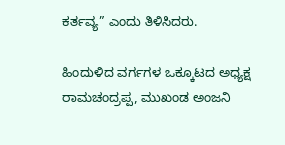ಕರ್ತವ್ಯ” ಎಂದು ತಿಳಿಸಿದರು.

ಹಿಂದುಳಿದ ವರ್ಗಗಳ‌ ಒಕ್ಕೂಟದ ಅಧ್ಯಕ್ಷ ರಾಮಚಂದ್ರಪ್ಪ, ಮುಖಂಡ ಅಂಜನಿ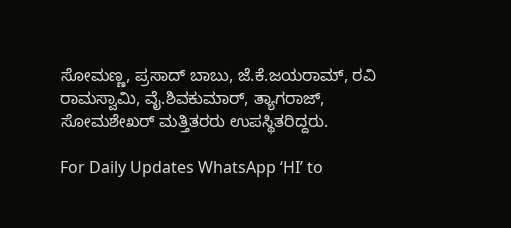ಸೋಮಣ್ಣ, ಪ್ರಸಾದ್ ಬಾಬು, ಜೆ.ಕೆ.ಜಯರಾಮ್, ರವಿ ರಾಮಸ್ವಾಮಿ, ವೈ.ಶಿವಕುಮಾರ್‌, ತ್ಯಾಗರಾಜ್‌, ಸೋಮಶೇಖರ್‌ ಮತ್ತಿತರರು ಉಪಸ್ಥಿತರಿದ್ದರು.

For Daily Updates WhatsApp ‘HI’ to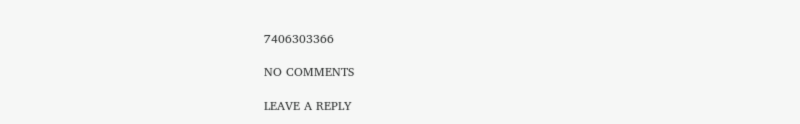7406303366

NO COMMENTS

LEAVE A REPLY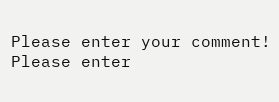Please enter your comment!
Please enter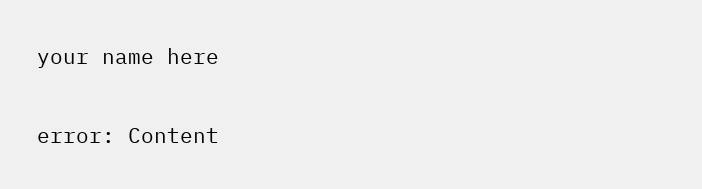your name here

error: Content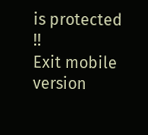is protected !!
Exit mobile version